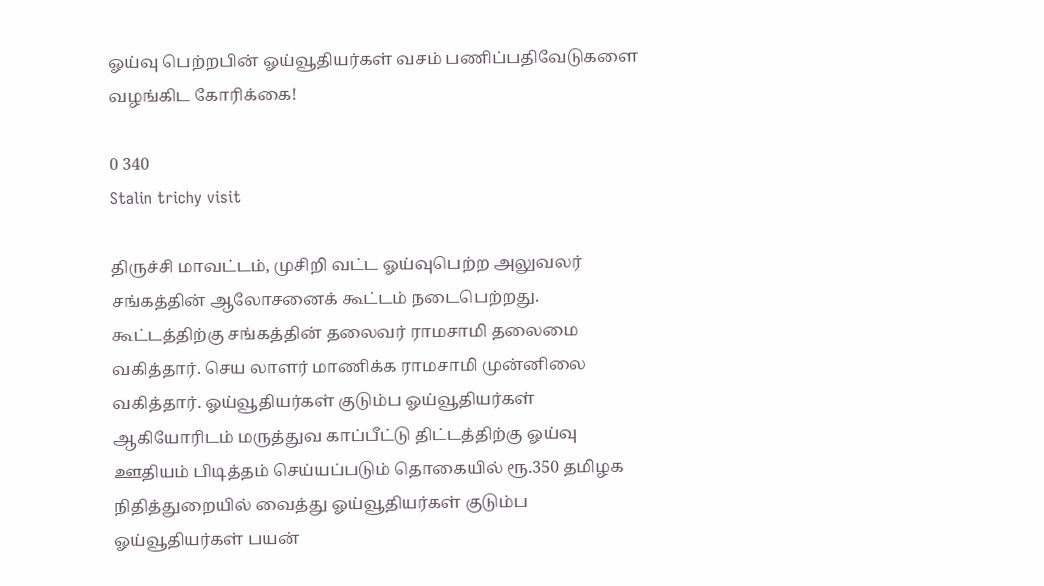ஓய்வு பெற்றபின் ஓய்வூதியர்கள் வசம் பணிப்பதிவேடுகளை வழங்கிட கோரிக்கை!

0 340
Stalin trichy visit

திருச்சி மாவட்டம், முசிறி வட்ட ஓய்வுபெற்ற அலுவலர் சங்கத்தின் ஆலோசனைக் கூட்டம் நடைபெற்றது. கூட்டத்திற்கு சங்கத்தின் தலைவர் ராமசாமி தலைமை வகித்தார். செய லாளர் மாணிக்க ராமசாமி முன்னிலை வகித்தார். ஓய்வூதியர்கள் குடும்ப ஓய்வூதியர்கள் ஆகியோரிடம் மருத்துவ காப்பீட்டு திட்டத்திற்கு ஓய்வு ஊதியம் பிடித்தம் செய்யப்படும் தொகையில் ரூ.350 தமிழக நிதித்துறையில் வைத்து ஓய்வூதியர்கள் குடும்ப ஓய்வூதியர்கள் பயன்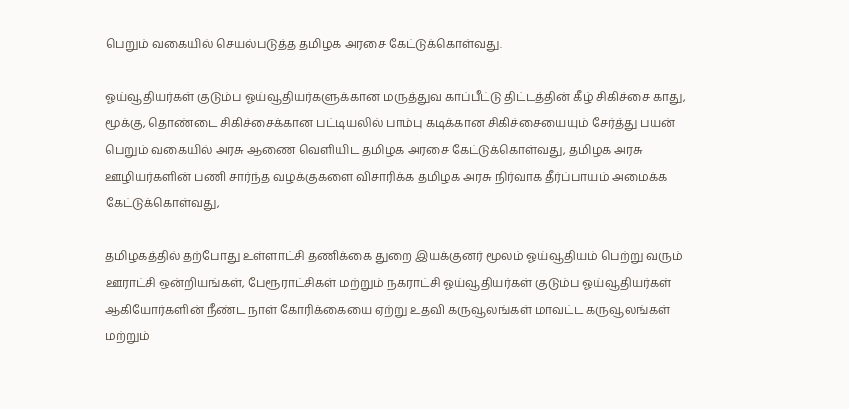பெறும் வகையில் செயல்படுத்த தமிழக அரசை கேட்டுக்கொள்வது.

ஓய்வூதியர்கள் குடும்ப ஓய்வூதியர்களுக்கான மருத்துவ காப்பீட்டு திட்டத்தின் கீழ் சிகிச்சை காது, மூக்கு, தொண்டை சிகிச்சைக்கான பட்டியலில் பாம்பு கடிக்கான சிகிச்சையையும் சேர்த்து பயன் பெறும் வகையில் அரசு ஆணை வெளியிட தமிழக அரசை கேட்டுக்கொள்வது, தமிழக அரசு ஊழியர்களின் பணி சார்ந்த வழக்குகளை விசாரிக்க தமிழக அரசு நிர்வாக தீர்ப்பாயம் அமைக்க கேட்டுக்கொள்வது,

தமிழகத்தில் தற்போது உள்ளாட்சி தணிக்கை துறை இயக்குனர் மூலம் ஓய்வூதியம் பெற்று வரும் ஊராட்சி ஒன்றியங்கள், பேரூராட்சிகள் மற்றும் நகராட்சி ஓய்வூதியர்கள் குடும்ப ஓய்வூதியர்கள் ஆகியோர்களின் நீண்ட நாள் கோரிக்கையை ஏற்று உதவி கருவூலங்கள் மாவட்ட கருவூலங்கள் மற்றும்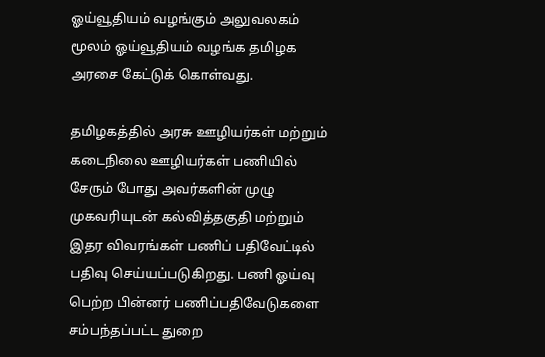ஓய்வூதியம் வழங்கும் அலுவலகம் மூலம் ஓய்வூதியம் வழங்க தமிழக அரசை கேட்டுக் கொள்வது.

தமிழகத்தில் அரசு ஊழியர்கள் மற்றும் கடைநிலை ஊழியர்கள் பணியில் சேரும் போது அவர்களின் முழு முகவரியுடன் கல்வித்தகுதி மற்றும் இதர விவரங்கள் பணிப் பதிவேட்டில் பதிவு செய்யப்படுகிறது. பணி ஓய்வு பெற்ற பின்னர் பணிப்பதிவேடுகளை சம்பந்தப்பட்ட துறை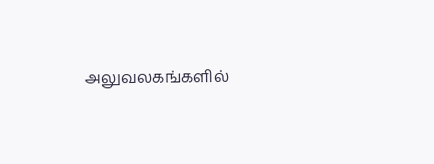அலுவலகங்களில்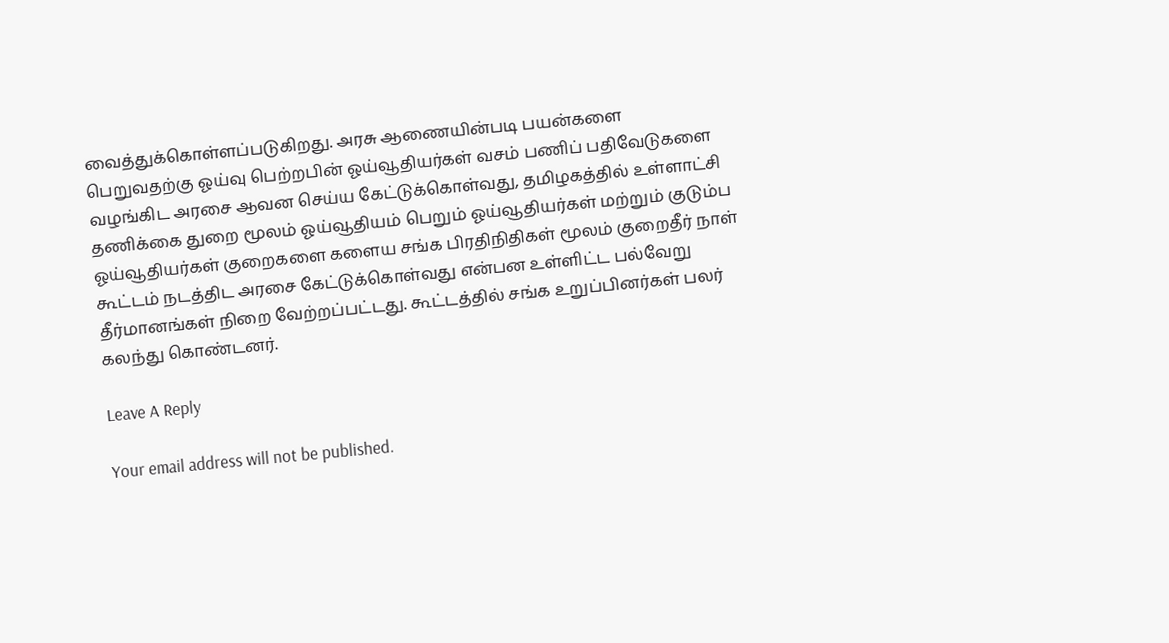வைத்துக்கொள்ளப்படுகிறது. அரசு ஆணையின்படி பயன்களை பெறுவதற்கு ஓய்வு பெற்றபின் ஓய்வூதியர்கள் வசம் பணிப் பதிவேடுகளை வழங்கிட அரசை ஆவன செய்ய கேட்டுக்கொள்வது, தமிழகத்தில் உள்ளாட்சி தணிக்கை துறை மூலம் ஓய்வூதியம் பெறும் ஓய்வூதியர்கள் மற்றும் குடும்ப ஓய்வூதியர்கள் குறைகளை களைய சங்க பிரதிநிதிகள் மூலம் குறைதீர் நாள் கூட்டம் நடத்திட அரசை கேட்டுக்கொள்வது என்பன உள்ளிட்ட பல்வேறு தீர்மானங்கள் நிறை வேற்றப்பட்டது. கூட்டத்தில் சங்க உறுப்பினர்கள் பலர் கலந்து கொண்டனர்.

Leave A Reply

Your email address will not be published.